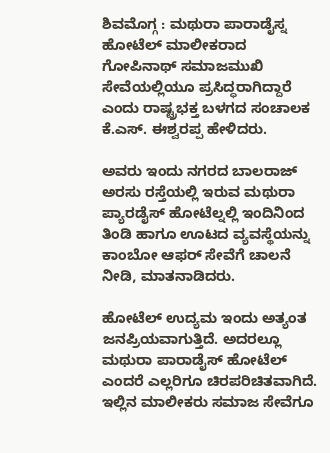ಶಿವಮೊಗ್ಗ : ಮಥುರಾ ಪಾರಾಡೈಸ್ನ ಹೋಟೆಲ್ ಮಾಲೀಕರಾದ ಗೋಪಿನಾಥ್ ಸಮಾಜಮುಖಿ ಸೇವೆಯಲ್ಲಿಯೂ ಪ್ರಸಿದ್ಧರಾಗಿದ್ದಾರೆ ಎಂದು ರಾಷ್ಟ್ರಭಕ್ತ ಬಳಗದ ಸಂಚಾಲಕ ಕೆ.ಎಸ್. ಈಶ್ವರಪ್ಪ ಹೇಳಿದರು.

ಅವರು ಇಂದು ನಗರದ ಬಾಲರಾಜ್ ಅರಸು ರಸ್ತೆಯಲ್ಲಿ ಇರುವ ಮಥುರಾ ಪ್ಯಾರಡೈಸ್ ಹೋಟೆಲ್ನಲ್ಲಿ ಇಂದಿನಿಂದ ತಿಂಡಿ ಹಾಗೂ ಊಟದ ವ್ಯವಸ್ಥೆಯನ್ನು ಕಾಂಬೋ ಆಫರ್ ಸೇವೆಗೆ ಚಾಲನೆ ನೀಡಿ, ಮಾತನಾಡಿದರು.

ಹೋಟೆಲ್ ಉದ್ಯಮ ಇಂದು ಅತ್ಯಂತ ಜನಪ್ರಿಯವಾಗುತ್ತಿದೆ. ಅದರಲ್ಲೂ ಮಥುರಾ ಪಾರಾಡೈಸ್ ಹೋಟೆಲ್ ಎಂದರೆ ಎಲ್ಲರಿಗೂ ಚಿರಪರಿಚಿತವಾಗಿದೆ. ಇಲ್ಲಿನ ಮಾಲೀಕರು ಸಮಾಜ ಸೇವೆಗೂ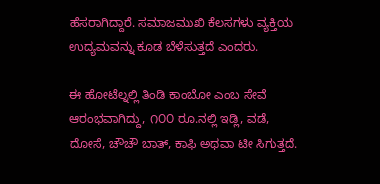ಹೆಸರಾಗಿದ್ದಾರೆ. ಸಮಾಜಮುಖಿ ಕೆಲಸಗಳು ವ್ಯಕ್ತಿಯ ಉದ್ಯಮವನ್ನು ಕೂಡ ಬೆಳೆಸುತ್ತದೆ ಎಂದರು.

ಈ ಹೋಟೆಲ್ನಲ್ಲಿ ತಿಂಡಿ ಕಾಂಬೋ ಎಂಬ ಸೇವೆ ಆರಂಭವಾಗಿದ್ದು, ೧೦೦ ರೂ.ನಲ್ಲಿ ಇಡ್ಲಿ, ವಡೆ, ದೋಸೆ, ಚೌಚೌ ಬಾತ್, ಕಾಫಿ ಅಥವಾ ಟೀ ಸಿಗುತ್ತದೆ.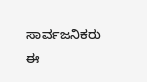ಸಾರ್ವಜನಿಕರು ಈ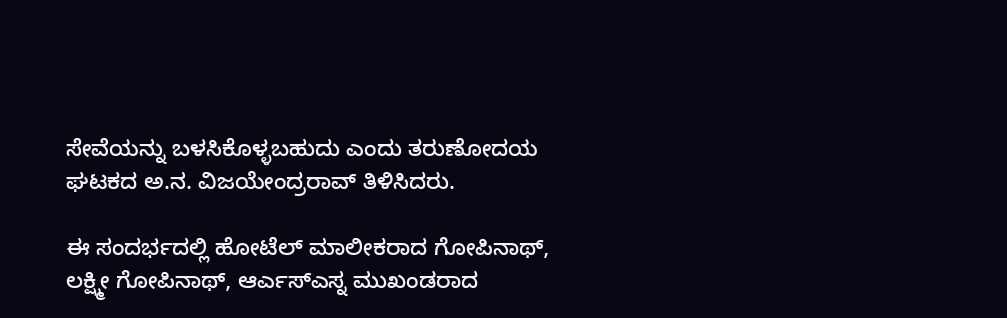ಸೇವೆಯನ್ನು ಬಳಸಿಕೊಳ್ಳಬಹುದು ಎಂದು ತರುಣೋದಯ ಘಟಕದ ಅ.ನ. ವಿಜಯೇಂದ್ರರಾವ್ ತಿಳಿಸಿದರು.

ಈ ಸಂದರ್ಭದಲ್ಲಿ ಹೋಟೆಲ್ ಮಾಲೀಕರಾದ ಗೋಪಿನಾಥ್, ಲಕ್ಷ್ಮೀ ಗೋಪಿನಾಥ್, ಆರ್ಎಸ್ಎಸ್ನ ಮುಖಂಡರಾದ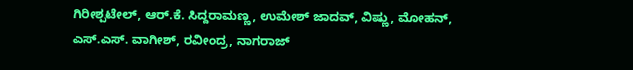ಗಿರೀಶ್ಪಟೇಲ್, ಆರ್.ಕೆ. ಸಿದ್ದರಾಮಣ್ಣ, ಉಮೇಶ್ ಜಾದವ್, ವಿಷ್ಣು, ಮೋಹನ್, ಎಸ್.ಎಸ್. ವಾಗೀಶ್, ರವೀಂದ್ರ, ನಾಗರಾಜ್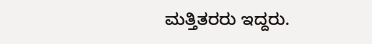ಮತ್ತಿತರರು ಇದ್ದರು.